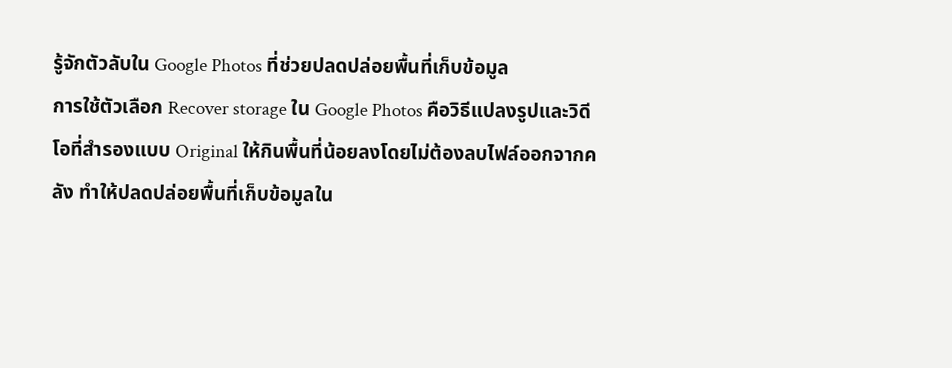รู้จักตัวลับใน Google Photos ที่ช่วยปลดปล่อยพื้นที่เก็บข้อมูล
การใช้ตัวเลือก Recover storage ใน Google Photos คือวิธีแปลงรูปและวิดีโอที่สำรองแบบ Original ให้กินพื้นที่น้อยลงโดยไม่ต้องลบไฟล์ออกจากคลัง ทำให้ปลดปล่อยพื้นที่เก็บข้อมูลใน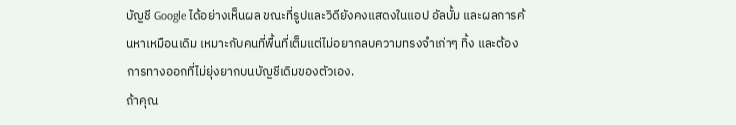บัญชี Google ได้อย่างเห็นผล ขณะที่รูปและวิดียังคงแสดงในแอป อัลบั้ม และผลการค้นหาเหมือนเดิม เหมาะกับคนที่พื้นที่เต็มแต่ไม่อยากลบความทรงจำเก่าๆ ทิ้ง และต้องการทางออกที่ไม่ยุ่งยากบนบัญชีเดิมของตัวเอง.
ถ้าคุณ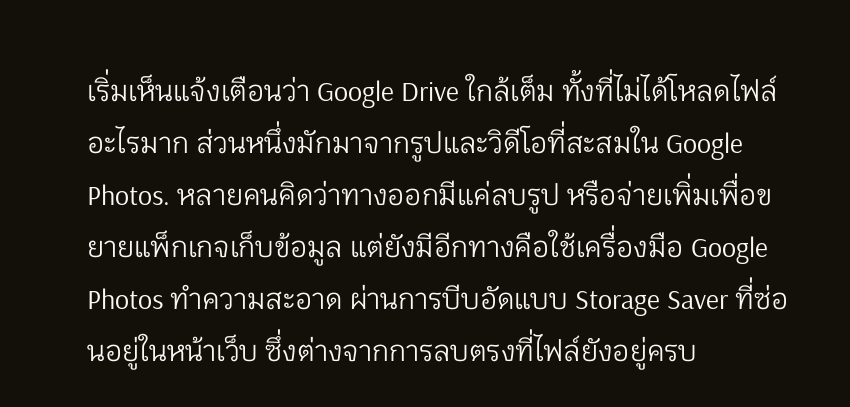เริ่มเห็นแจ้งเตือนว่า Google Drive ใกล้เต็ม ทั้งที่ไม่ได้โหลดไฟล์อะไรมาก ส่วนหนึ่งมักมาจากรูปและวิดีโอที่สะสมใน Google Photos. หลายคนคิดว่าทางออกมีแค่ลบรูป หรือจ่ายเพิ่มเพื่อขยายแพ็กเกจเก็บข้อมูล แต่ยังมีอีกทางคือใช้เครื่องมือ Google Photos ทำความสะอาด ผ่านการบีบอัดแบบ Storage Saver ที่ซ่อนอยู่ในหน้าเว็บ ซึ่งต่างจากการลบตรงที่ไฟล์ยังอยู่ครบ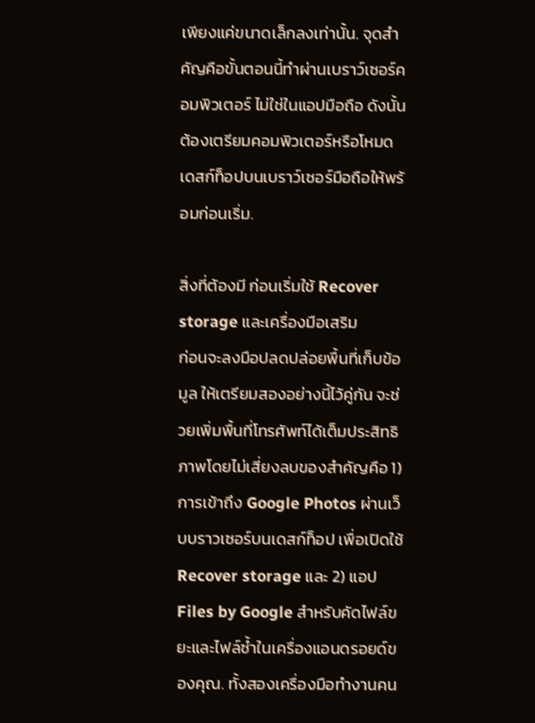เพียงแค่ขนาดเล็กลงเท่านั้น. จุดสำคัญคือขั้นตอนนี้ทำผ่านเบราว์เซอร์คอมพิวเตอร์ ไม่ใช่ในแอปมือถือ ดังนั้นต้องเตรียมคอมพิวเตอร์หรือโหมดเดสก์ท็อปบนเบราว์เซอร์มือถือให้พร้อมก่อนเริ่ม.

สิ่งที่ต้องมี ก่อนเริ่มใช้ Recover storage และเครื่องมือเสริม
ก่อนจะลงมือปลดปล่อยพื้นที่เก็บข้อมูล ให้เตรียมสองอย่างนี้ไว้คู่กัน จะช่วยเพิ่มพื้นที่โทรศัพท์ได้เต็มประสิทธิภาพโดยไม่เสี่ยงลบของสำคัญคือ 1) การเข้าถึง Google Photos ผ่านเว็บบราวเซอร์บนเดสก์ท็อป เพื่อเปิดใช้ Recover storage และ 2) แอป Files by Google สำหรับคัดไฟล์ขยะและไฟล์ซ้ำในเครื่องแอนดรอยด์ของคุณ. ทั้งสองเครื่องมือทำงานคน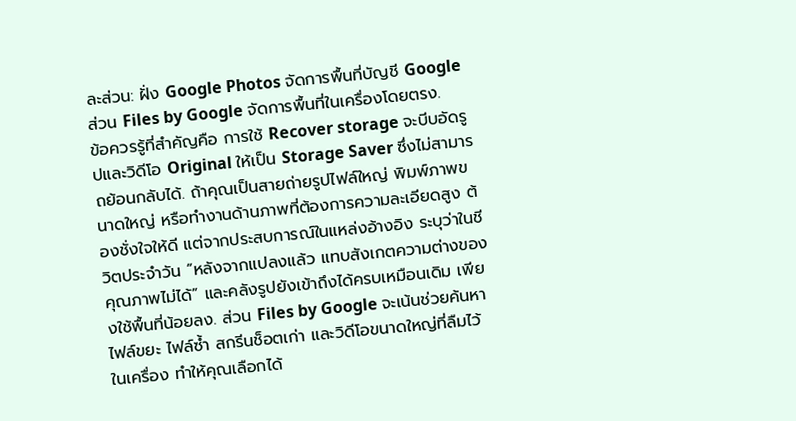ละส่วน: ฝั่ง Google Photos จัดการพื้นที่บัญชี Google ส่วน Files by Google จัดการพื้นที่ในเครื่องโดยตรง.
ข้อควรรู้ที่สำคัญคือ การใช้ Recover storage จะบีบอัดรูปและวิดีโอ Original ให้เป็น Storage Saver ซึ่งไม่สามารถย้อนกลับได้. ถ้าคุณเป็นสายถ่ายรูปไฟล์ใหญ่ พิมพ์ภาพขนาดใหญ่ หรือทำงานด้านภาพที่ต้องการความละเอียดสูง ต้องชั่งใจให้ดี แต่จากประสบการณ์ในแหล่งอ้างอิง ระบุว่าในชีวิตประจำวัน “หลังจากแปลงแล้ว แทบสังเกตความต่างของคุณภาพไม่ได้” และคลังรูปยังเข้าถึงได้ครบเหมือนเดิม เพียงใช้พื้นที่น้อยลง. ส่วน Files by Google จะเน้นช่วยค้นหาไฟล์ขยะ ไฟล์ซ้ำ สกรีนช็อตเก่า และวิดีโอขนาดใหญ่ที่ลืมไว้ในเครื่อง ทำให้คุณเลือกได้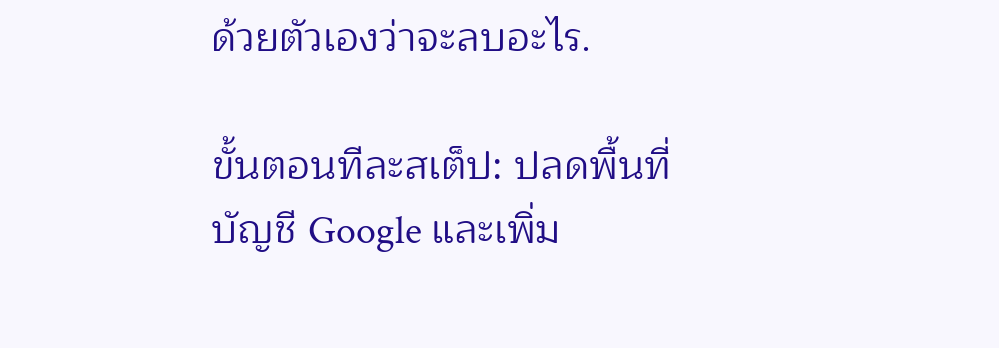ด้วยตัวเองว่าจะลบอะไร.

ขั้นตอนทีละสเต็ป: ปลดพื้นที่บัญชี Google และเพิ่ม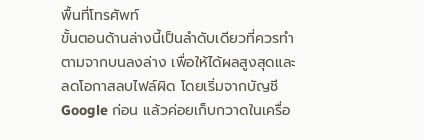พื้นที่โทรศัพท์
ขั้นตอนด้านล่างนี้เป็นลำดับเดียวที่ควรทำตามจากบนลงล่าง เพื่อให้ได้ผลสูงสุดและลดโอกาสลบไฟล์ผิด โดยเริ่มจากบัญชี Google ก่อน แล้วค่อยเก็บกวาดในเครื่อ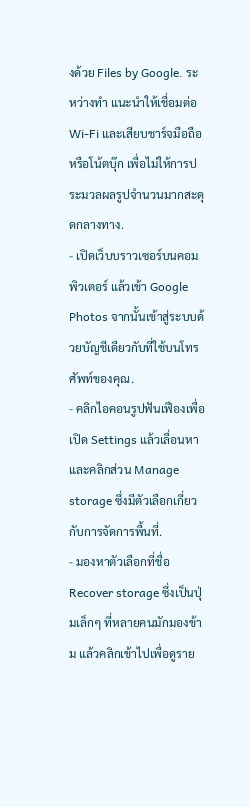งด้วย Files by Google. ระหว่างทำ แนะนำให้เชื่อมต่อ Wi‑Fi และเสียบชาร์จมือถือหรือโน้ตบุ๊ก เพื่อไม่ให้การประมวลผลรูปจำนวนมากสะดุดกลางทาง.
- เปิดเว็บบราวเซอร์บนคอมพิวเตอร์ แล้วเข้า Google Photos จากนั้นเข้าสู่ระบบด้วยบัญชีเดียวกับที่ใช้บนโทรศัพท์ของคุณ.
- คลิกไอคอนรูปฟันเฟืองเพื่อเปิด Settings แล้วเลื่อนหาและคลิกส่วน Manage storage ซึ่งมีตัวเลือกเกี่ยวกับการจัดการพื้นที่.
- มองหาตัวเลือกที่ชื่อ Recover storage ซึ่งเป็นปุ่มเล็กๆ ที่หลายคนมักมองข้าม แล้วคลิกเข้าไปเพื่อดูราย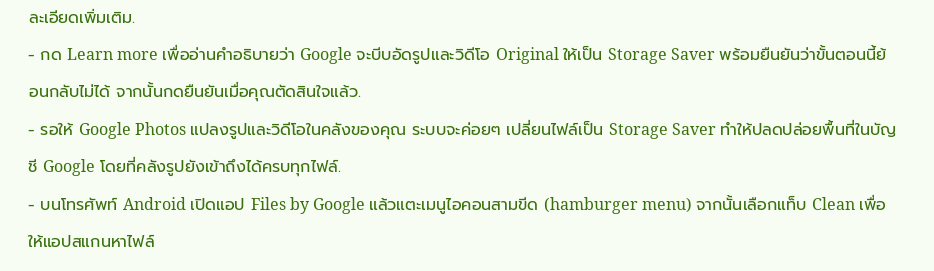ละเอียดเพิ่มเติม.
- กด Learn more เพื่ออ่านคำอธิบายว่า Google จะบีบอัดรูปและวิดีโอ Original ให้เป็น Storage Saver พร้อมยืนยันว่าขั้นตอนนี้ย้อนกลับไม่ได้ จากนั้นกดยืนยันเมื่อคุณตัดสินใจแล้ว.
- รอให้ Google Photos แปลงรูปและวิดีโอในคลังของคุณ ระบบจะค่อยๆ เปลี่ยนไฟล์เป็น Storage Saver ทำให้ปลดปล่อยพื้นที่ในบัญชี Google โดยที่คลังรูปยังเข้าถึงได้ครบทุกไฟล์.
- บนโทรศัพท์ Android เปิดแอป Files by Google แล้วแตะเมนูไอคอนสามขีด (hamburger menu) จากนั้นเลือกแท็บ Clean เพื่อให้แอปสแกนหาไฟล์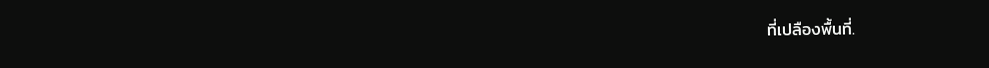ที่เปลืองพื้นที่.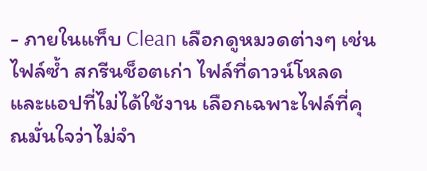- ภายในแท็บ Clean เลือกดูหมวดต่างๆ เช่น ไฟล์ซ้ำ สกรีนช็อตเก่า ไฟล์ที่ดาวน์โหลด และแอปที่ไม่ได้ใช้งาน เลือกเฉพาะไฟล์ที่คุณมั่นใจว่าไม่จำ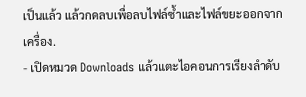เป็นแล้ว แล้วกดลบเพื่อลบไฟล์ซ้ำและไฟล์ขยะออกจากเครื่อง.
- เปิดหมวด Downloads แล้วแตะไอคอนการเรียงลำดับ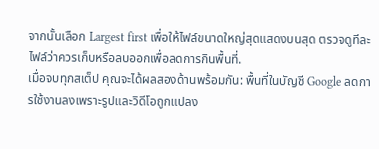จากนั้นเลือก Largest first เพื่อให้ไฟล์ขนาดใหญ่สุดแสดงบนสุด ตรวจดูทีละไฟล์ว่าควรเก็บหรือลบออกเพื่อลดการกินพื้นที่.
เมื่อจบทุกสเต็ป คุณจะได้ผลสองด้านพร้อมกัน: พื้นที่ในบัญชี Google ลดการใช้งานลงเพราะรูปและวิดีโอถูกแปลง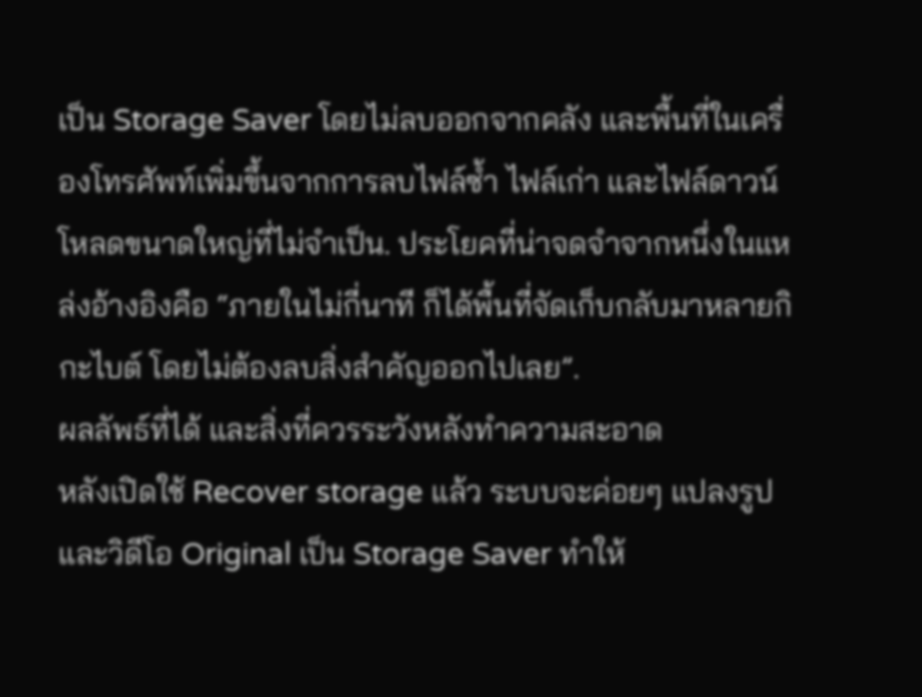เป็น Storage Saver โดยไม่ลบออกจากคลัง และพื้นที่ในเครื่องโทรศัพท์เพิ่มขึ้นจากการลบไฟล์ซ้ำ ไฟล์เก่า และไฟล์ดาวน์โหลดขนาดใหญ่ที่ไม่จำเป็น. ประโยคที่น่าจดจำจากหนึ่งในแหล่งอ้างอิงคือ “ภายในไม่กี่นาที ก็ได้พื้นที่จัดเก็บกลับมาหลายกิกะไบต์ โดยไม่ต้องลบสิ่งสำคัญออกไปเลย”.
ผลลัพธ์ที่ได้ และสิ่งที่ควรระวังหลังทำความสะอาด
หลังเปิดใช้ Recover storage แล้ว ระบบจะค่อยๆ แปลงรูปและวิดีโอ Original เป็น Storage Saver ทำให้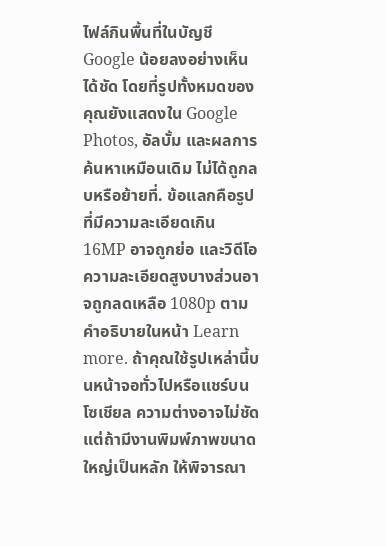ไฟล์กินพื้นที่ในบัญชี Google น้อยลงอย่างเห็นได้ชัด โดยที่รูปทั้งหมดของคุณยังแสดงใน Google Photos, อัลบั้ม และผลการค้นหาเหมือนเดิม ไม่ได้ถูกลบหรือย้ายที่. ข้อแลกคือรูปที่มีความละเอียดเกิน 16MP อาจถูกย่อ และวิดีโอความละเอียดสูงบางส่วนอาจถูกลดเหลือ 1080p ตามคำอธิบายในหน้า Learn more. ถ้าคุณใช้รูปเหล่านี้บนหน้าจอทั่วไปหรือแชร์บนโซเชียล ความต่างอาจไม่ชัด แต่ถ้ามีงานพิมพ์ภาพขนาดใหญ่เป็นหลัก ให้พิจารณา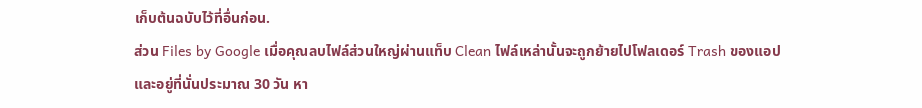เก็บต้นฉบับไว้ที่อื่นก่อน.
ส่วน Files by Google เมื่อคุณลบไฟล์ส่วนใหญ่ผ่านแท็บ Clean ไฟล์เหล่านั้นจะถูกย้ายไปโฟลเดอร์ Trash ของแอปและอยู่ที่นั่นประมาณ 30 วัน หา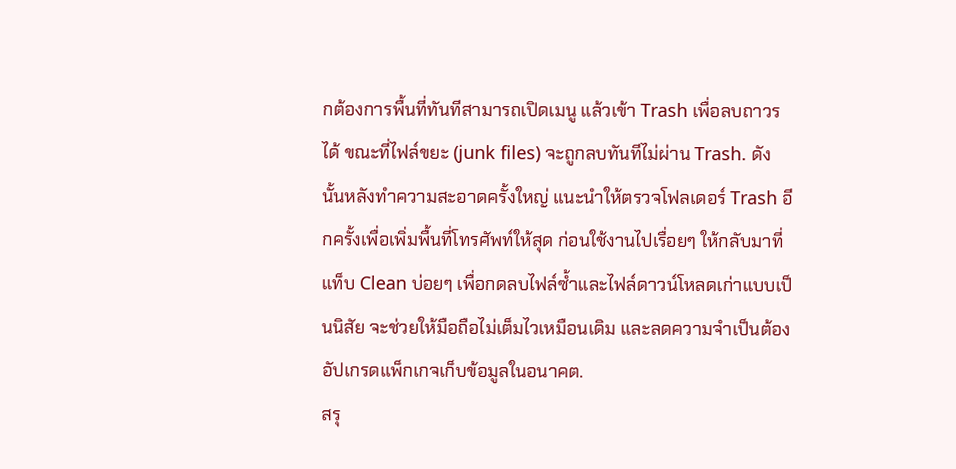กต้องการพื้นที่ทันทีสามารถเปิดเมนู แล้วเข้า Trash เพื่อลบถาวรได้ ขณะที่ไฟล์ขยะ (junk files) จะถูกลบทันทีไม่ผ่าน Trash. ดังนั้นหลังทำความสะอาดครั้งใหญ่ แนะนำให้ตรวจโฟลเดอร์ Trash อีกครั้งเพื่อเพิ่มพื้นที่โทรศัพท์ให้สุด ก่อนใช้งานไปเรื่อยๆ ให้กลับมาที่แท็บ Clean บ่อยๆ เพื่อกดลบไฟล์ซ้ำและไฟล์ดาวน์โหลดเก่าแบบเป็นนิสัย จะช่วยให้มือถือไม่เต็มไวเหมือนเดิม และลดความจำเป็นต้องอัปเกรดแพ็กเกจเก็บข้อมูลในอนาคต.
สรุ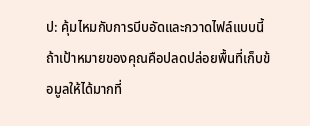ป: คุ้มไหมกับการบีบอัดและกวาดไฟล์แบบนี้
ถ้าเป้าหมายของคุณคือปลดปล่อยพื้นที่เก็บข้อมูลให้ได้มากที่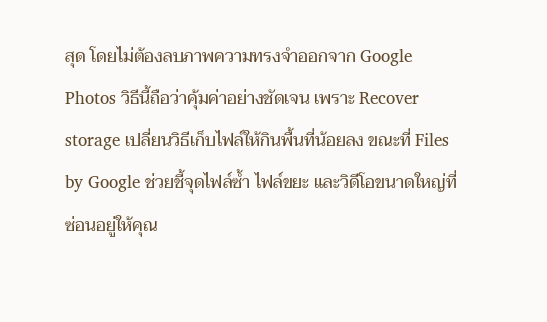สุด โดยไม่ต้องลบภาพความทรงจำออกจาก Google Photos วิธีนี้ถือว่าคุ้มค่าอย่างชัดเจน เพราะ Recover storage เปลี่ยนวิธีเก็บไฟล์ให้กินพื้นที่น้อยลง ขณะที่ Files by Google ช่วยชี้จุดไฟล์ซ้ำ ไฟล์ขยะ และวิดีโอขนาดใหญ่ที่ซ่อนอยู่ให้คุณ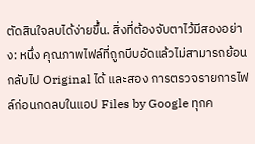ตัดสินใจลบได้ง่ายขึ้น. สิ่งที่ต้องจับตาไว้มีสองอย่าง: หนึ่ง คุณภาพไฟล์ที่ถูกบีบอัดแล้วไม่สามารถย้อนกลับไป Original ได้ และสอง การตรวจรายการไฟล์ก่อนกดลบในแอป Files by Google ทุกค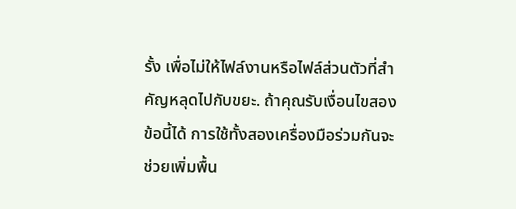รั้ง เพื่อไม่ให้ไฟล์งานหรือไฟล์ส่วนตัวที่สำคัญหลุดไปกับขยะ. ถ้าคุณรับเงื่อนไขสองข้อนี้ได้ การใช้ทั้งสองเครื่องมือร่วมกันจะช่วยเพิ่มพื้น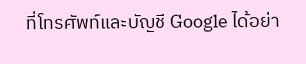ที่โทรศัพท์และบัญชี Google ได้อย่า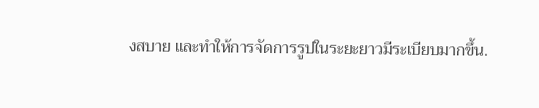งสบาย และทำให้การจัดการรูปในระยะยาวมีระเบียบมากขึ้น.